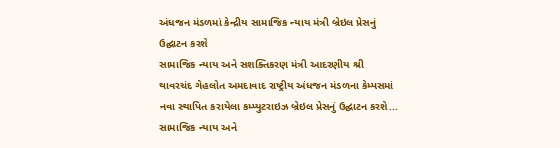અંધજન મંડળમાં કેન્દ્રીય સામાજિક ન્યાય મંત્રી બ્રેઇલ પ્રેસનું ઉદ્ઘાટન કરશે
સામાજિક ન્યાય અને સશક્તિકરણ મંત્રી આદરણીય શ્રી થાવરચંદ ગેહલોત અમદાવાદ રાષ્ટ્રીય અંધજન મંડળના કેમ્પસમાં નવા સ્થાપિત કરાયેલા કમ્પ્યુટરાઇઝ બ્રેઇલ પ્રેસનું ઉદ્ઘાટન કરશે...
સામાજિક ન્યાય અને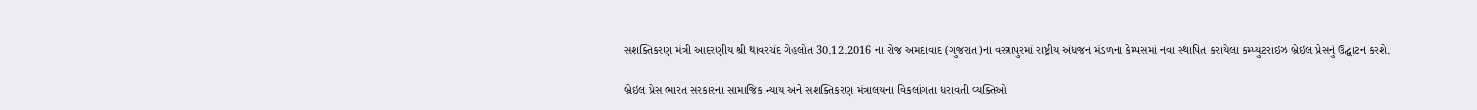સશક્તિકરણ મંત્રી આદરણીય શ્રી થાવરચંદ ગેહલોત 30.12.2016 ના રોજ અમદાવાદ (ગુજરાત)ના વસ્ત્રાપુરમાં રાષ્ટ્રીય અંધજન મંડળના કેમ્પસમાં નવા સ્થાપિત કરાયેલા કમ્પ્યુટરાઇઝ બ્રેઇલ પ્રેસનું ઉદ્ઘાટન કરશે.

બ્રેઇલ પ્રેસ ભારત સરકારના સામાજિક ન્યાય અને સશક્તિકરણ મંત્રાલયના વિકલાંગતા ધરાવતી વ્યક્તિઓ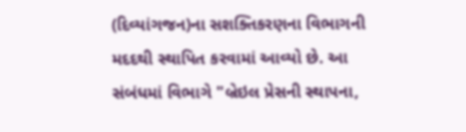(દિવ્યાંગજન)ના સશક્તિકરણના વિભાગની મદદથી સ્થાપિત કરવામાં આવ્યો છે. આ સંબંધમાં વિભાગે "બ્રેઇલ પ્રેસની સ્થાપના,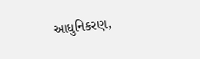આધુનિકરણ,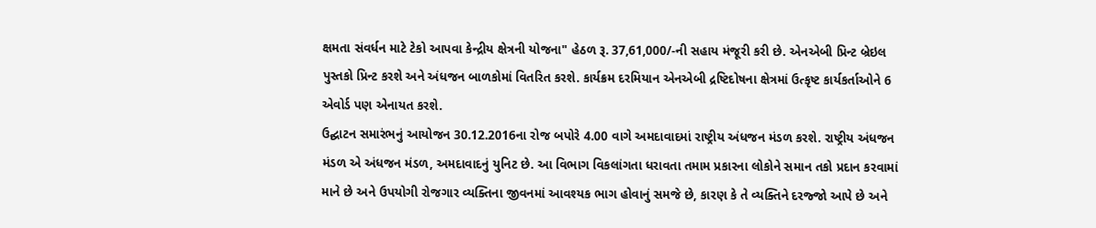ક્ષમતા સંવર્ધન માટે ટેકો આપવા કેન્દ્રીય ક્ષેત્રની યોજના" હેઠળ રૂ. 37,61,000/-ની સહાય મંજૂરી કરી છે. એનએબી પ્રિન્ટ બ્રેઇલ પુસ્તકો પ્રિન્ટ કરશે અને અંધજન બાળકોમાં વિતરિત કરશે. કાર્યક્રમ દરમિયાન એનએબી દ્રષ્ટિદોષના ક્ષેત્રમાં ઉત્કૃષ્ટ કાર્યકર્તાઓને 6 એવોર્ડ પણ એનાયત કરશે.
ઉદ્ઘાટન સમારંભનું આયોજન 30.12.2016ના રોજ બપોરે 4.00 વાગે અમદાવાદમાં રાષ્ટ્રીય અંધજન મંડળ કરશે. રાષ્ટ્રીય અંધજન મંડળ એ અંધજન મંડળ, અમદાવાદનું યુનિટ છે. આ વિભાગ વિકલાંગતા ધરાવતા તમામ પ્રકારના લોકોને સમાન તકો પ્રદાન કરવામાં માને છે અને ઉપયોગી રોજગાર વ્યક્તિના જીવનમાં આવશ્યક ભાગ હોવાનું સમજે છે, કારણ કે તે વ્યક્તિને દરજ્જો આપે છે અને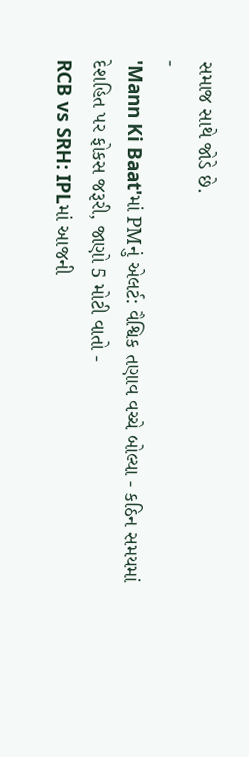સમાજ સાથે જોડે છે.
-
'Mann Ki Baat'માં PMનું એલર્ટ: વૈશ્વિક તણાવ વચ્ચે બોલ્યા - કઠિન સમયમાં દેશહિત પર ફોકસ જરૂરી, જાણો 5 મોટી વાતો -
RCB vs SRH: IPLમાં આજની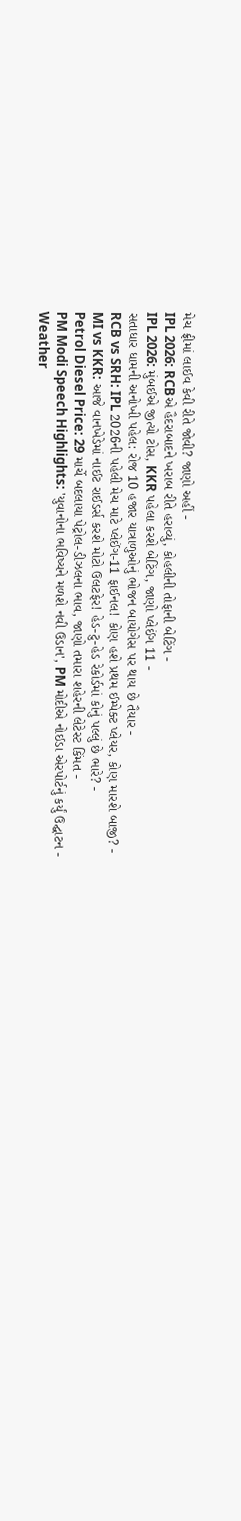મેચ ફ્રીમાં લાઈવ કેવી રીતે જોવી? જાણો અહીં -
IPL 2026: RCBએ હૈદરાબાદને ખરાબ રીતે હરાવ્યું, કોહલીની તોફાની બેટિંગ -
IPL 2026: મુંબઈએ જીત્યો ટોસ, KKR પહેલા કરશે બેટિંગ, જાણો પ્લેઈંગ 11 -
સતાધાર ધામની અનોખી પહેલ: રોજ 10 હજાર યાત્રાળુઓનું ભોજન બાયોગેસ પર થાય છે તૈયાર -
RCB vs SRH: IPL 2026ની પહેલી મેચ માટે પ્લેઈંગ-11 ફાઈનલ! કોણ હશે પ્રથમ ઈમ્પેક્ટ પ્લેયર, કોણ મારશે બાજી? -
MI vs KKR: આજે વાનખેડેમાં નાઈટ રાઈડર્સ કરશે મોટો ઉલટફેર! હેડ-ટુ-હેડ રેકોર્ડમાં કોનું પલ્લું છે ભારે? -
Petrol Diesel Price: 29 માર્ચે બદલાયા પેટ્રોલ-ડીઝલના ભાવ, જાણો તમારા શહેરની લેટેસ્ટ કિંમત -
PM Modi Speech Highlights: 'યુવાનોના ભવિષ્યને મળશે નવી ઉડાન', PM મોદીએ નોઈડા એરપોર્ટનું કર્યું ઉદ્ઘાટન -
Weather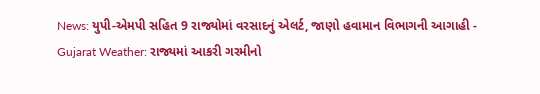News: યુપી-એમપી સહિત 9 રાજ્યોમાં વરસાદનું એલર્ટ, જાણો હવામાન વિભાગની આગાહી -
Gujarat Weather: રાજ્યમાં આકરી ગરમીનો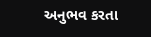અનુભવ કરતા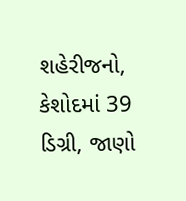શહેરીજનો, કેશોદમાં 39 ડિગ્રી, જાણો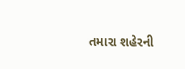તમારા શહેરની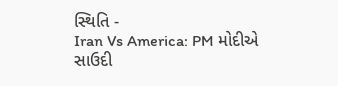સ્થિતિ -
Iran Vs America: PM મોદીએ સાઉદી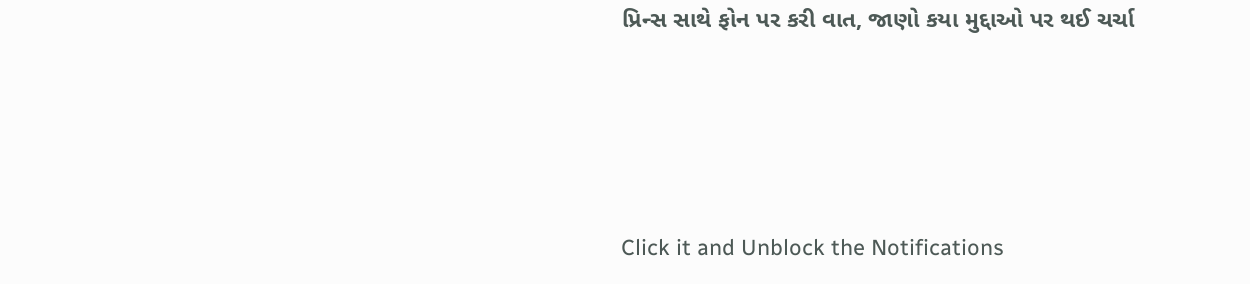પ્રિન્સ સાથે ફોન પર કરી વાત, જાણો કયા મુદ્દાઓ પર થઈ ચર્ચા






Click it and Unblock the Notifications